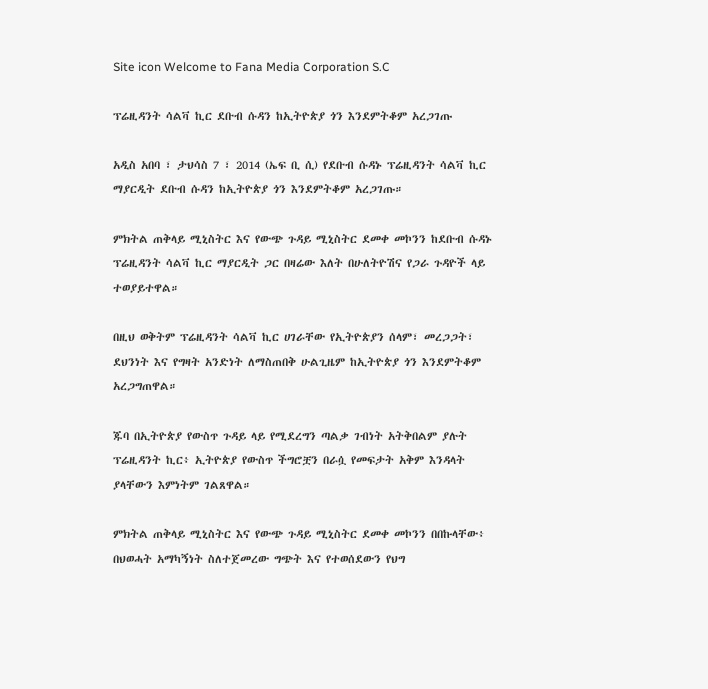Site icon Welcome to Fana Media Corporation S.C

ፕሬዚዳንት ሳልቫ ኪር ደቡብ ሱዳን ከኢትዮጵያ ጎን እንደምትቆም አረጋገጡ

አዲስ አበባ ፣ ታህሳስ 7 ፣ 2014 (ኤፍ ቢ ሲ) የደቡብ ሱዳኑ ፕሬዚዳንት ሳልቫ ኪር ማያርዲት ደቡብ ሱዳን ከኢትዮጵያ ጎን እንደምትቆም አረጋገጡ።

ምክትል ጠቅላይ ሚኒስትር እና የውጭ ጉዳይ ሚኒስትር ደመቀ መኮንን ከደቡብ ሱዳኑ ፕሬዚዳንት ሳልቫ ኪር ማያርዲት ጋር በዛሬው እለት በሁለትዮሽና የጋራ ጉዳዮች ላይ ተወያይተዋል።

በዚህ ወቅትም ፕሬዚዳንት ሳልቫ ኪር ሀገራቸው የኢትዮጵያን ሰላም፣ መረጋጋት፣ ደህንነት እና የግዛት አንድነት ለማስጠበቅ ሁልጊዜም ከኢትዮጵያ ጎን እንደምትቆም አረጋግጠዋል።

ጁባ በኢትዮጵያ የውስጥ ጉዳይ ላይ የሚደረግን ጣልቃ ገብነት አትቅበልም ያሉት ፕሬዚዳንት ኪር፥ ኢትዮጵያ የውስጥ ችግሮቿን በራሷ የመፍታት አቅም እንዳላት ያላቸውን እምነትም ገልጸዋል።

ምክትል ጠቅላይ ሚኒስትር እና የውጭ ጉዳይ ሚኒስትር ደመቀ መኮንን በበኩላቸው፥ በህወሓት አማካኝነት ስለተጀመረው ግጭት እና የተወሰደውን የህግ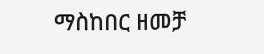ማስከበር ዘመቻ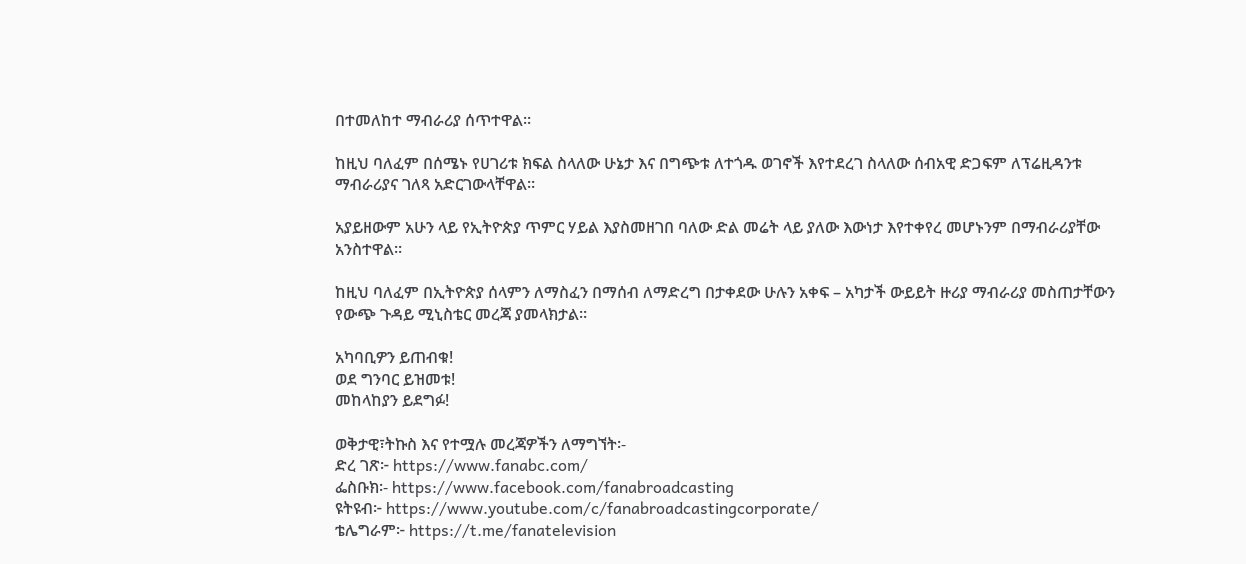በተመለከተ ማብራሪያ ሰጥተዋል።

ከዚህ ባለፈም በሰሜኑ የሀገሪቱ ክፍል ስላለው ሁኔታ እና በግጭቱ ለተጎዱ ወገኖች እየተደረገ ስላለው ሰብአዊ ድጋፍም ለፕሬዚዳንቱ ማብራሪያና ገለጻ አድርገውላቸዋል።

አያይዘውም አሁን ላይ የኢትዮጵያ ጥምር ሃይል እያስመዘገበ ባለው ድል መሬት ላይ ያለው እውነታ እየተቀየረ መሆኑንም በማብራሪያቸው አንስተዋል።

ከዚህ ባለፈም በኢትዮጵያ ሰላምን ለማስፈን በማሰብ ለማድረግ በታቀደው ሁሉን አቀፍ – አካታች ውይይት ዙሪያ ማብራሪያ መስጠታቸውን የውጭ ጉዳይ ሚኒስቴር መረጃ ያመላክታል።

አካባቢዎን ይጠብቁ!
ወደ ግንባር ይዝመቱ!
መከላከያን ይደግፉ!

ወቅታዊ፣ትኩስ እና የተሟሉ መረጃዎችን ለማግኘት፡-
ድረ ገጽ፦ https://www.fanabc.com/
ፌስቡክ፡- https://www.facebook.com/fanabroadcasting
ዩትዩብ፦ https://www.youtube.com/c/fanabroadcastingcorporate/
ቴሌግራም፦ https://t.me/fanatelevision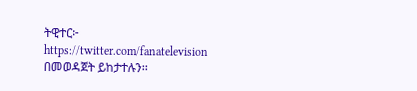ትዊተር፦ https://twitter.com/fanatelevision በመወዳጀት ይከታተሉን፡፡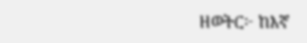ዘወትር፦ ከእኛ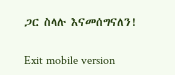ጋር ስላሉ እናመሰግናለን!

Exit mobile version